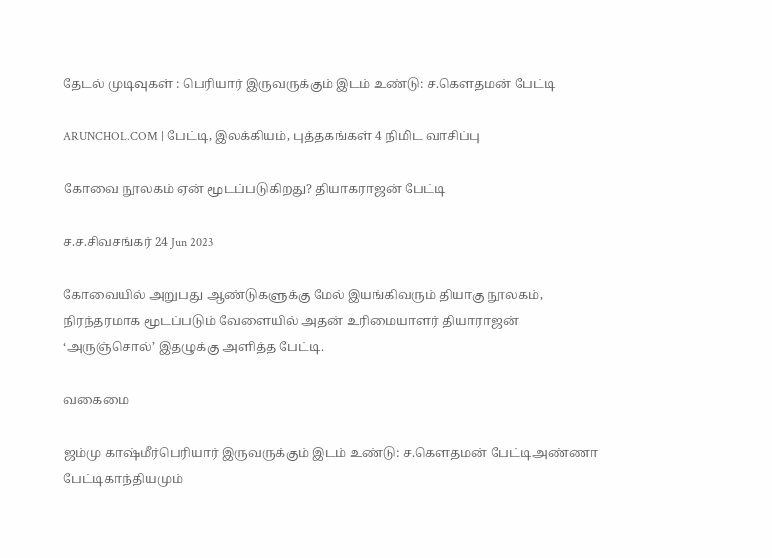தேடல் முடிவுகள் : பெரியார் இருவருக்கும் இடம் உண்டு: ச.கௌதமன் பேட்டி

ARUNCHOL.COM | பேட்டி, இலக்கியம், புத்தகங்கள் 4 நிமிட வாசிப்பு

கோவை நூலகம் ஏன் மூடப்படுகிறது? தியாகராஜன் பேட்டி

ச.ச.சிவசங்கர் 24 Jun 2023

கோவையில் அறுபது ஆண்டுகளுக்கு மேல் இயங்கிவரும் தியாகு நூலகம், நிரந்தரமாக மூடப்படும் வேளையில் அதன் உரிமையாளர் தியாராஜன் ‘அருஞ்சொல்’ இதழுக்கு அளித்த பேட்டி.

வகைமை

ஜம்மு காஷ்மீர்பெரியார் இருவருக்கும் இடம் உண்டு: ச.கௌதமன் பேட்டிஅண்ணா பேட்டிகாந்தியமும்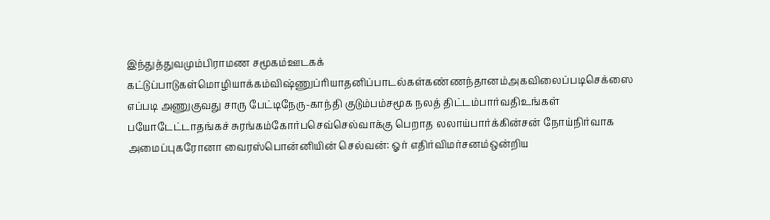இந்துத்துவமும்பிராமண சமூகம்ஊடகக் கட்டுப்பாடுகள்மொழியாக்கம்விஷ்ணுப்ரியாதனிப்பாடல்கள்கண்ணந்தானம்அகவிலைப்படிசெக்ஸை எப்படி அணுகுவது சாரு பேட்டிநேரு-காந்தி குடும்பம்சமூக நலத் திட்டம்பார்வதிஉங்கள் பயோடேட்டாதங்கச் சுரங்கம்கோர்பசெவ்செல்வாக்கு பெறாத லலாய்பார்க்கின்சன் நோய்நிர்வாக அமைப்புகரோனா வைரஸ்பொன்னியின் செல்வன்: ஓர் எதிர்விமர்சனம்ஒன்றிய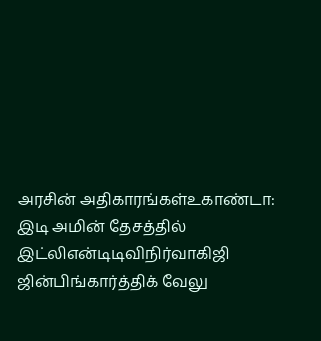அரசின் அதிகாரங்கள்உகாண்டா: இடி அமின் தேசத்தில் இட்லிஎன்டிடிவிநிர்வாகிஜி ஜின்பிங்கார்த்திக் வேலு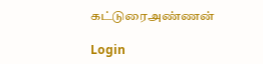கட்டுரைஅண்ணன்

Login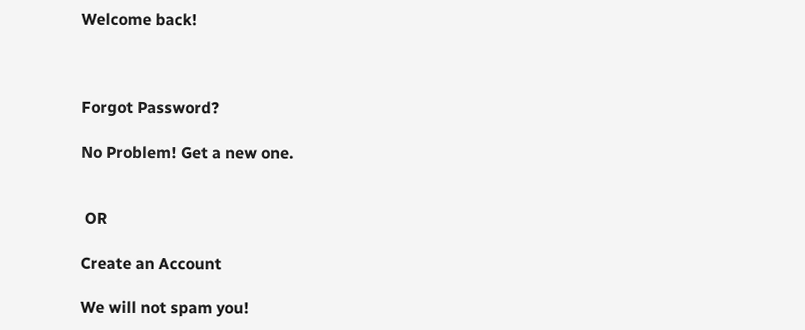Welcome back!



Forgot Password?

No Problem! Get a new one.


 OR

Create an Account

We will not spam you!